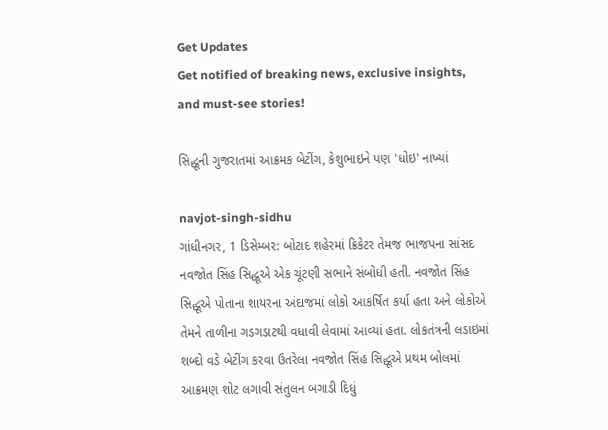Get Updates
Get notified of breaking news, exclusive insights, and must-see stories!

સિદ્ધૂની ગુજરાતમાં આક્રમક બેટીંગ, કેશુભાઇને પણ 'ધોઇ' નાખ્યાં

navjot-singh-sidhu
ગાંધીનગર, 1 ડિસેમ્બર: બોટાદ શહેરમાં ક્રિકેટર તેમજ ભાજપના સાંસદ નવજોત સિંહ સિદ્ધૂએ એક ચૂંટણી સભાને સંબોધી હતી. નવજોત સિંહ સિદ્ધૂએ પોતાના શાયરના અંદાજમાં લોકો આકર્ષિત કર્યા હતા અને લોકોએ તેમને તાળીના ગડગડાટથી વધાવી લેવામાં આવ્યાં હતા. લોકતંત્રની લડાઇમાં શબ્દો વડે બેટીંગ કરવા ઉતરેલા નવજોત સિંહ સિદ્ધૂએ પ્રથમ બોલમાં આક્રમણ શોટ લગાવી સંતુલન બગાડી દિધું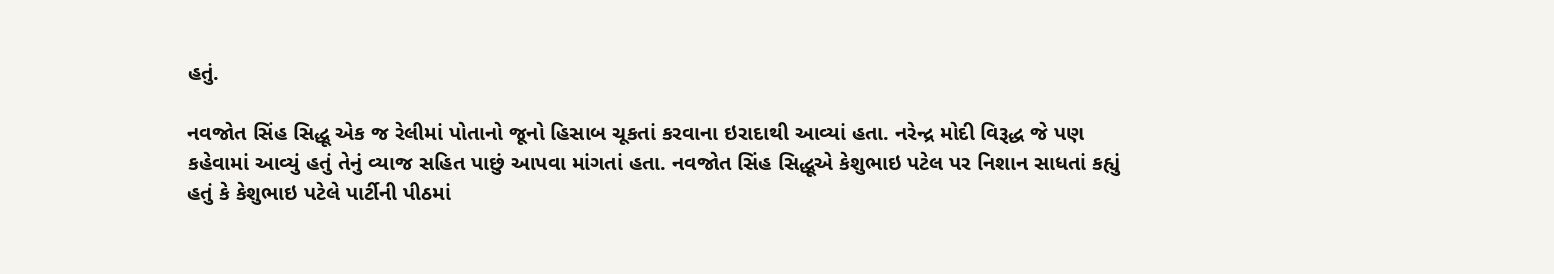હતું.

નવજોત સિંહ સિદ્ધૂ એક જ રેલીમાં પોતાનો જૂનો હિસાબ ચૂકતાં કરવાના ઇરાદાથી આવ્યાં હતા. નરેન્દ્ર મોદી વિરૂદ્ધ જે પણ કહેવામાં આવ્યું હતું તેનું વ્યાજ સહિત પાછું આપવા માંગતાં હતા. નવજોત સિંહ સિદ્ધૂએ કેશુભાઇ પટેલ પર નિશાન સાધતાં કહ્યું હતું કે કેશુભાઇ પટેલે પાર્ટીની પીઠમાં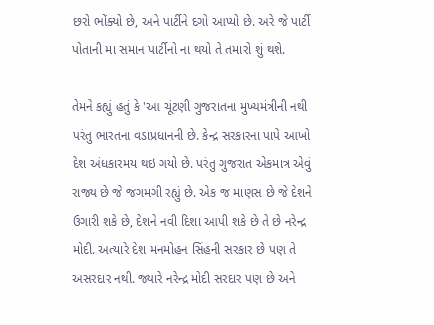છરો ભોંક્યો છે, અને પાર્ટીને દગો આપ્યો છે. અરે જે પાર્ટી પોતાની મા સમાન પાર્ટીનો ના થયો તે તમારો શું થશે.

તેમને કહ્યું હતું કે 'આ ચૂંટણી ગુજરાતના મુખ્યમંત્રીની નથી પરંતુ ભારતના વડાપ્રધાનની છે. કેન્દ્ર સરકારના પાપે આખો દેશ અંધકારમય થઇ ગયો છે. પરંતુ ગુજરાત એકમાત્ર એવું રાજ્ય છે જે જગમગી રહ્યું છે. એક જ માણસ છે જે દેશને ઉગારી શકે છે, દેશને નવી દિશા આપી શકે છે તે છે નરેન્દ્ર મોદી. અત્યારે દેશ મનમોહન સિંહની સરકાર છે પણ તે અસરદાર નથી. જ્યારે નરેન્દ્ર મોદી સરદાર પણ છે અને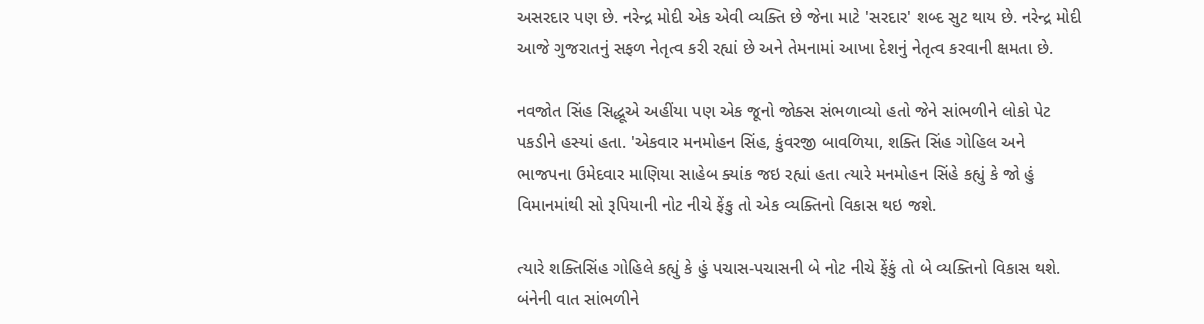અસરદાર પણ છે. નરેન્દ્ર મોદી એક એવી વ્યક્તિ છે જેના માટે 'સરદાર' શબ્દ સુટ થાય છે. નરેન્દ્ર મોદી આજે ગુજરાતનું સફળ નેતૃત્વ કરી રહ્યાં છે અને તેમનામાં આખા દેશનું નેતૃત્વ કરવાની ક્ષમતા છે.

નવજોત સિંહ સિદ્ધૂએ અહીંયા પણ એક જૂનો જોક્સ સંભળાવ્યો હતો જેને સાંભળીને લોકો પેટ પકડીને હસ્યાં હતા. 'એકવાર મનમોહન સિંહ, કુંવરજી બાવળિયા, શક્તિ સિંહ ગોહિલ અને ભાજપના ઉમેદવાર માણિયા સાહેબ ક્યાંક જઇ રહ્યાં હતા ત્યારે મનમોહન સિંહે કહ્યું કે જો હું વિમાનમાંથી સો રૂપિયાની નોટ નીચે ફેંકુ તો એક વ્યક્તિનો વિકાસ થઇ જશે.

ત્યારે શક્તિસિંહ ગોહિલે કહ્યું કે હું પચાસ-પચાસની બે નોટ નીચે ફેંકું તો બે વ્યક્તિનો વિકાસ થશે. બંનેની વાત સાંભળીને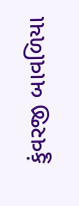કુંવરજી બાવળિયા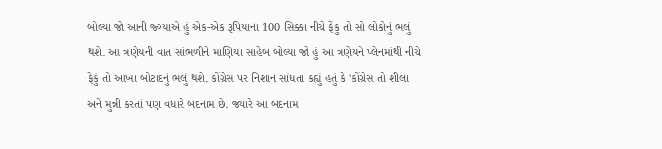બોલ્યા જો આની જ્ગ્યાએ હું એક-એક રૂપિયાના 100 સિક્કા નીચે ફેંકુ તો સો લોકોનું ભલું થશે. આ ત્રણેયની વાત સાંભળીને માણિયા સાહેબ બોલ્યા જો હું આ ત્રણેયને પ્લેનમાંથી નીચે ફેકું તો આખા બોટાદનું ભલું થશે. કોંગ્રેસ પર નિશાન સાંધતા કહ્યું હતું કે 'કોંગ્રેસ તો શીલા અને મુન્ની કરતાં પણ વધારે બદનામ છે. જ્યારે આ બદનામ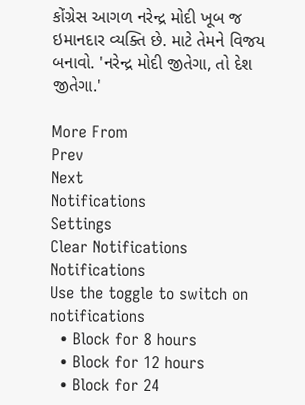કોંગ્રેસ આગળ નરેન્દ્ર મોદી ખૂબ જ ઇમાનદાર વ્યક્તિ છે. માટે તેમને વિજય બનાવો. 'નરેન્દ્ર મોદી જીતેગા, તો દેશ જીતેગા.'

More From
Prev
Next
Notifications
Settings
Clear Notifications
Notifications
Use the toggle to switch on notifications
  • Block for 8 hours
  • Block for 12 hours
  • Block for 24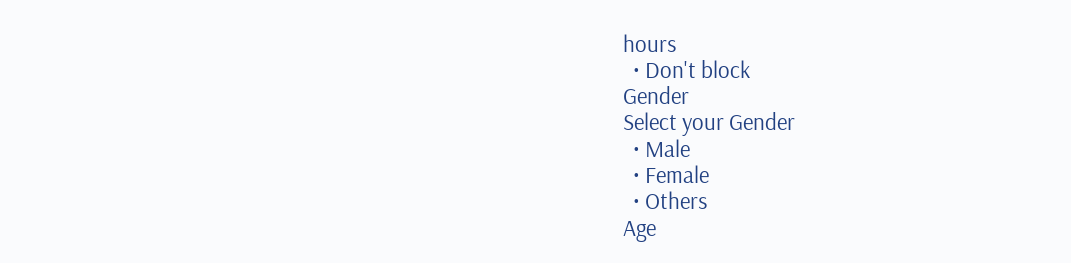hours
  • Don't block
Gender
Select your Gender
  • Male
  • Female
  • Others
Age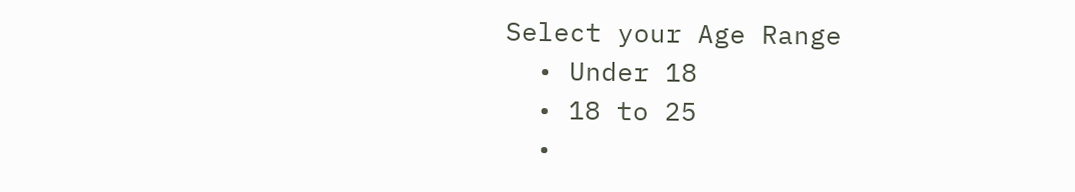Select your Age Range
  • Under 18
  • 18 to 25
  •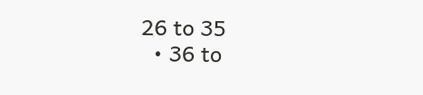26 to 35
  • 36 to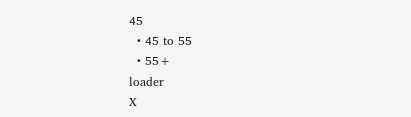45
  • 45 to 55
  • 55+
loader
X